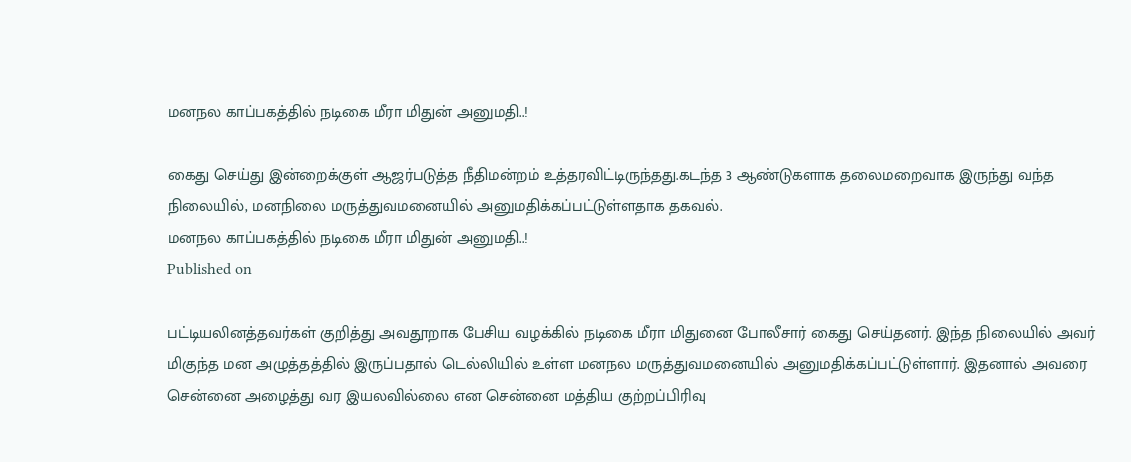மனநல காப்பகத்தில் நடிகை மீரா மிதுன் அனுமதி..!

கைது செய்து இன்றைக்குள் ஆஜர்படுத்த நீதிமன்றம் உத்தரவிட்டிருந்தது.கடந்த 3 ஆண்டுகளாக தலைமறைவாக இருந்து வந்த நிலையில், மனநிலை மருத்துவமனையில் அனுமதிக்கப்பட்டுள்ளதாக தகவல்.
மனநல காப்பகத்தில் நடிகை மீரா மிதுன் அனுமதி..!
Published on

பட்டியலினத்தவர்கள் குறித்து அவதூறாக பேசிய வழக்கில் நடிகை மீரா மிதுனை போலீசார் கைது செய்தனர். இந்த நிலையில் அவர் மிகுந்த மன அழுத்தத்தில் இருப்பதால் டெல்லியில் உள்ள மனநல மருத்துவமனையில் அனுமதிக்கப்பட்டுள்ளார். இதனால் அவரை சென்னை அழைத்து வர இயலவில்லை என சென்னை மத்திய குற்றப்பிரிவு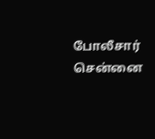போலீசார் சென்னை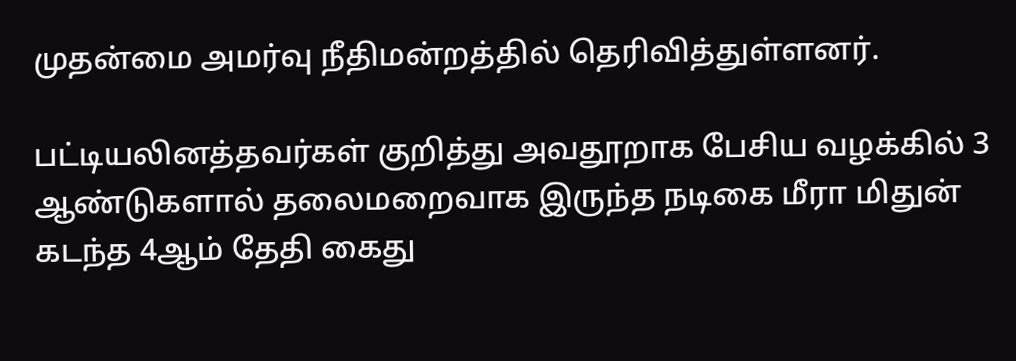முதன்மை அமர்வு நீதிமன்றத்தில் தெரிவித்துள்ளனர்.

பட்டியலினத்தவர்கள் குறித்து அவதூறாக பேசிய வழக்கில் 3 ஆண்டுகளால் தலைமறைவாக இருந்த நடிகை மீரா மிதுன் கடந்த 4ஆம் தேதி கைது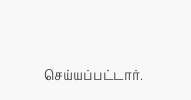செய்யப்பட்டார்.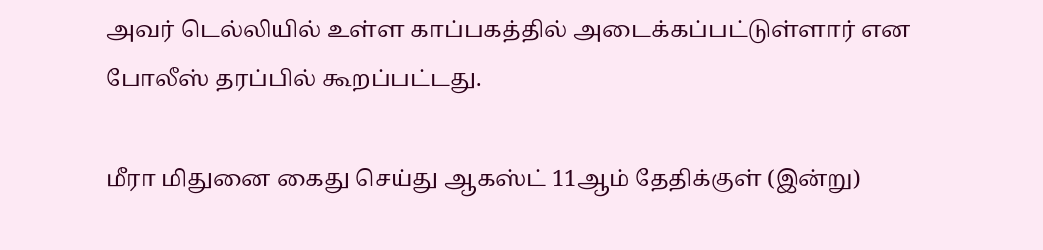அவர் டெல்லியில் உள்ள காப்பகத்தில் அடைக்கப்பட்டுள்ளார் என போலீஸ் தரப்பில் கூறப்பட்டது.

மீரா மிதுனை கைது செய்து ஆகஸ்ட் 11ஆம் தேதிக்குள் (இன்று)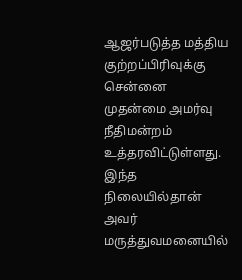ஆஜர்படுத்த மத்திய குற்றப்பிரிவுக்கு சென்னை முதன்மை அமர்வு நீதிமன்றம் உத்தரவிட்டுள்ளது. இந்த நிலையில்தான் அவர் மருத்துவமனையில்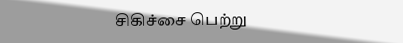சிகிச்சை பெற்று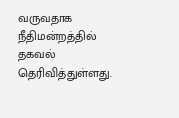வருவதாக நீதிமன்றத்தில் தகவல் தெரிவித்துள்ளது.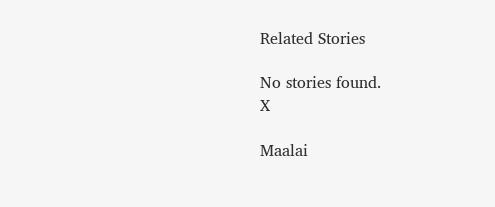Related Stories

No stories found.
X

Maalai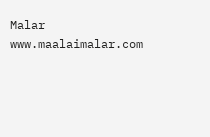Malar
www.maalaimalar.com